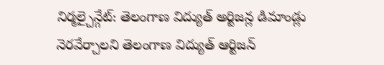నిర్మల్చైన్గేట్: తెలంగాణ విద్యుత్ అర్టిజన్ల డిమాండ్లు నెరవేర్చాలని తెలంగాణ విద్యుత్ ఆర్టిజన్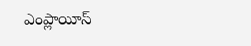ఎంప్లాయీస్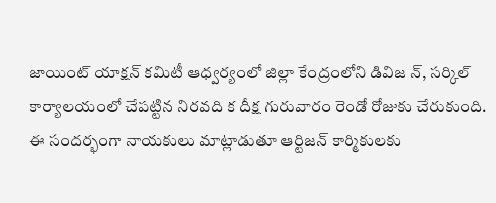జాయింట్ యాక్షన్ కమిటీ ఆధ్వర్యంలో జిల్లా కేంద్రంలోని డివిజ న్, సర్కిల్ కార్యాలయంలో చేపట్టిన నిరవది క దీక్ష గురువారం రెండో రోజుకు చేరుకుంది. ఈ సందర్భంగా నాయకులు మాట్లాడుతూ ఆర్టిజన్ కార్మికులకు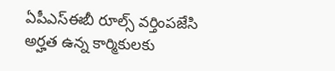ఏపీఎస్ఈబీ రూల్స్ వర్తింపజేసి అర్హత ఉన్న కార్మికులకు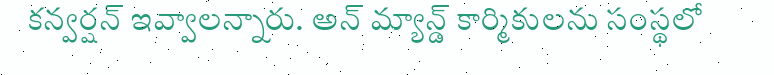కన్వర్షన్ ఇవ్వాలన్నారు. అన్ మ్యాన్డ్ కార్మికులను సంస్థలో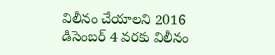విలీనం చేయాలని 2016 డిసెంబర్ 4 వరకు విలీనం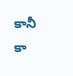కానీ కా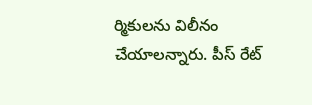ర్మికులను విలీనం చేయాలన్నారు. పీస్ రేట్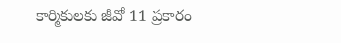కార్మికులకు జీవో 11 ప్రకారం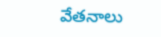వేతనాలు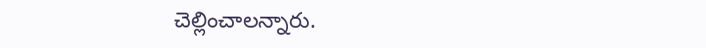చెల్లించాలన్నారు.